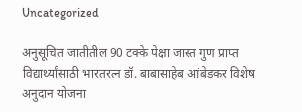Uncategorized

अनुसूचित जातीतील 90 टक्के पेक्षा जास्त गुण प्राप्त विद्यार्थ्यांसाठी भारतरत्न डॉ. बाबासाहेब आंबेडकर विशेष अनुदान योजना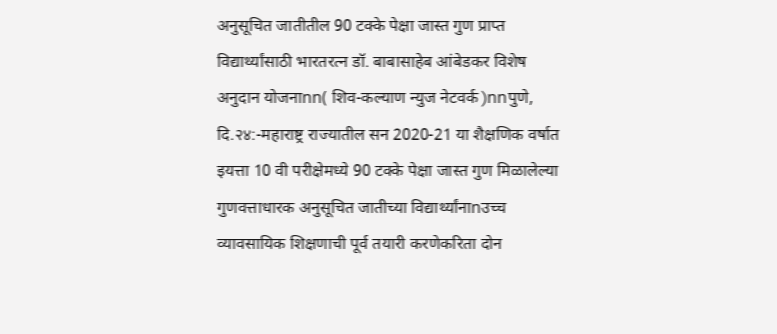अनुसूचित जातीतील 90 टक्के पेक्षा जास्त गुण प्राप्त विद्यार्थ्यांसाठी भारतरत्न डॉ. बाबासाहेब आंबेडकर विशेष अनुदान योजनाnn( शिव-कल्याण न्युज नेटवर्क )nnपुणे, दि.२४:-महाराष्ट्र राज्यातील सन 2020-21 या शैक्षणिक वर्षात इयत्ता 10 वी परीक्षेमध्ये 90 टक्के पेक्षा जास्त गुण मिळालेल्या गुणवत्ताधारक अनुसूचित जातीच्या विद्यार्थ्यांनाnउच्च व्यावसायिक शिक्षणाची पूर्व तयारी करणेकरिता दोन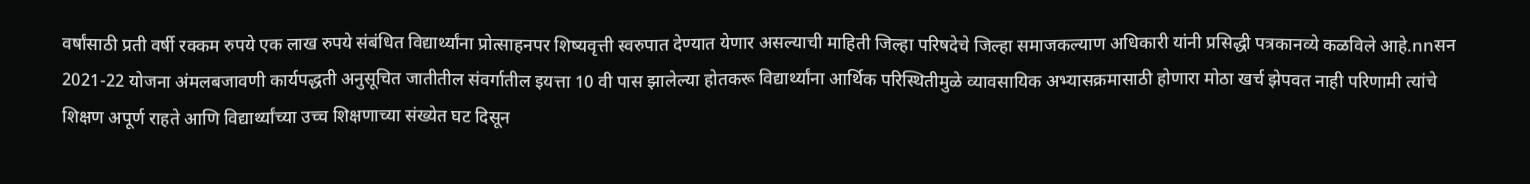वर्षांसाठी प्रती वर्षी रक्कम रुपये एक लाख रुपये संबंधित विद्यार्थ्यांना प्रोत्साहनपर शिष्यवृत्ती स्वरुपात देण्यात येणार असल्याची माहिती जिल्हा परिषदेचे जिल्हा समाजकल्याण अधिकारी यांनी प्रसिद्धी पत्रकानव्ये कळविले आहे.nnसन 2021-22 योजना अंमलबजावणी कार्यपद्धती अनुसूचित जातीतील संवर्गातील इयत्ता 10 वी पास झालेल्या होतकरू विद्यार्थ्यांना आर्थिक परिस्थितीमुळे व्यावसायिक अभ्यासक्रमासाठी होणारा मोठा खर्च झेपवत नाही परिणामी त्यांचे शिक्षण अपूर्ण राहते आणि विद्यार्थ्यांच्या उच्च शिक्षणाच्या संख्येत घट दिसून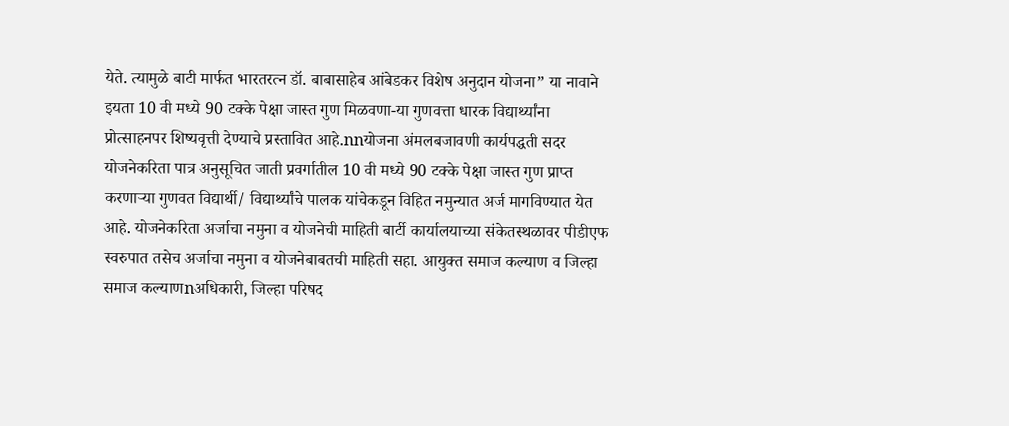येते. त्यामुळे बाटी मार्फत भारतरत्न डॉ. बाबासाहेब आंबेडकर विशेष अनुदान योजना” या नावाने इयता 10 वी मध्ये 90 टक्के पेक्षा जास्त गुण मिळवणा-या गुणवत्ता धारक विद्यार्थ्यांना प्रोत्साहनपर शिष्यवृत्ती देण्याचे प्रस्तावित आहे.nnयोजना अंमलबजावणी कार्यपद्धती सदर योजनेकरिता पात्र अनुसूचित जाती प्रवर्गातील 10 वी मध्ये 90 टक्के पेक्षा जास्त गुण प्राप्त करणाऱ्या गुणवत विद्यार्थी/ विद्यार्थ्यांचे पालक यांचेकडून विहित नमुन्यात अर्ज मागविण्यात येत आहे. योजनेकरिता अर्जाचा नमुना व योजनेची माहिती बार्टी कार्यालयाच्या संकेतस्थळावर पीडीएफ स्वरुपात तसेच अर्जाचा नमुना व योजनेबाबतची माहिती सहा. आयुक्त समाज कल्याण व जिल्हा समाज कल्याणnअधिकारी, जिल्हा परिषद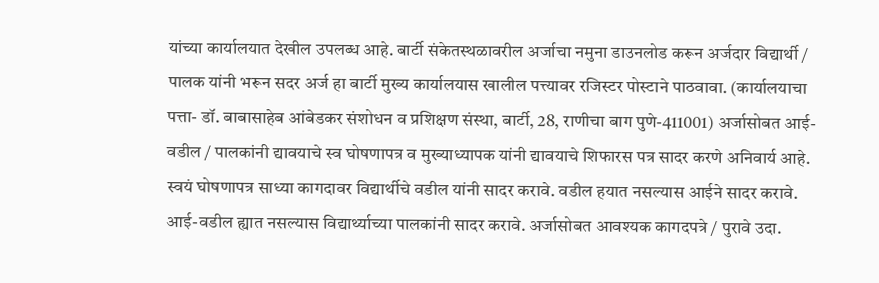यांच्या कार्यालयात देखील उपलब्ध आहे. बार्टी संकेतस्थळावरील अर्जाचा नमुना डाउनलोड करून अर्जदार विद्यार्थी / पालक यांनी भरून सदर अर्ज हा बार्टी मुख्य कार्यालयास खालील पत्त्यावर रजिस्टर पोस्टाने पाठवावा. (कार्यालयाचा पत्ता- डॉ. बाबासाहेब आंबेडकर संशोधन व प्रशिक्षण संस्था, बार्टी, 28, राणीचा बाग पुणे-411001) अर्जासोबत आई-वडील / पालकांनी द्यावयाचे स्व घोषणापत्र व मुख्याध्यापक यांनी द्यावयाचे शिफारस पत्र सादर करणे अनिवार्य आहे. स्वयं घोषणापत्र साध्या कागदावर विद्यार्थीचे वडील यांनी सादर करावे. वडील हयात नसल्यास आईने सादर करावे. आई-वडील ह्यात नसल्यास विद्यार्थ्याच्या पालकांनी सादर करावे. अर्जासोबत आवश्यक कागदपत्रे / पुरावे उदा.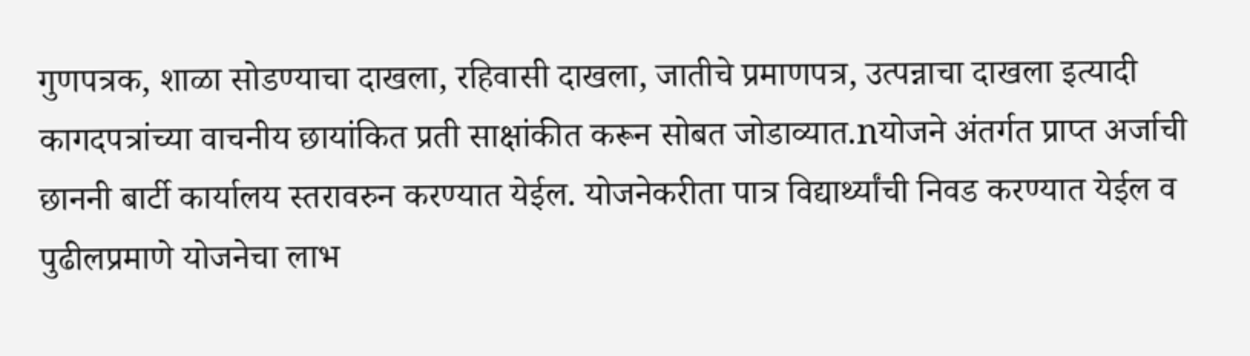गुणपत्रक, शाळा सोडण्याचा दाखला, रहिवासी दाखला, जातीचे प्रमाणपत्र, उत्पन्नाचा दाखला इत्यादी कागदपत्रांच्या वाचनीय छायांकित प्रती साक्षांकीत करून सोबत जोडाव्यात.nयोजने अंतर्गत प्राप्त अर्जाची छाननी बार्टी कार्यालय स्तरावरुन करण्यात येईल. योजनेकरीता पात्र विद्यार्थ्यांची निवड करण्यात येईल व पुढीलप्रमाणे योजनेचा लाभ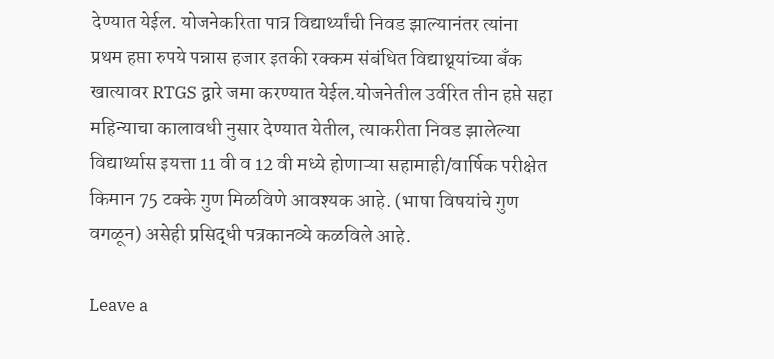देण्यात येईल. योजनेकरिता पात्र विद्यार्थ्यांची निवड झाल्यानंतर त्यांना प्रथम हप्ता रुपये पन्नास हजार इतकी रक्कम संबंधित विद्याथ्र्यांच्या बँक खात्यावर RTGS द्वारे जमा करण्यात येईल.योजनेतील उर्वरित तीन हप्ते सहा महिन्याचा कालावधी नुसार देण्यात येतील, त्याकरीता निवड झालेल्या विद्यार्थ्यास इयत्ता 11 वी व 12 वी मध्ये होणाऱ्या सहामाही/वार्षिक परीक्षेत किमान 75 टक्के गुण मिळविणे आवश्यक आहे. (भाषा विषयांचे गुण वगळून) असेही प्रसिद्धी पत्रकानव्ये कळविले आहे.

Leave a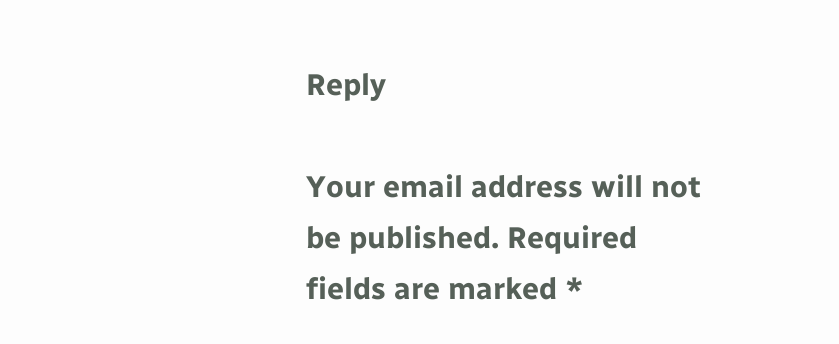Reply

Your email address will not be published. Required fields are marked *